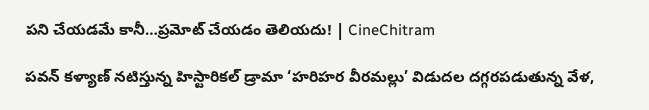పని చేయడమే కానీ…ప్రమోట్‌ చేయడం తెలియదు! | CineChitram

పవన్ కళ్యాణ్ నటిస్తున్న హిస్టారికల్ డ్రామా ‘హరిహర వీరమల్లు’ విడుదల దగ్గరపడుతున్న వేళ,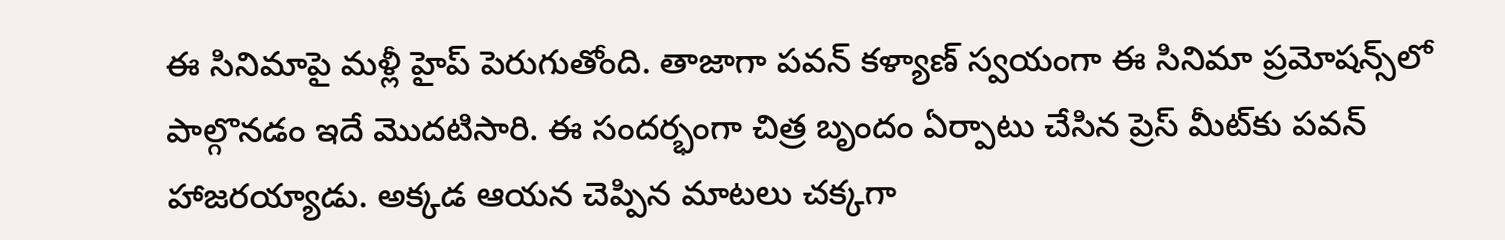ఈ సినిమాపై మళ్లీ హైప్ పెరుగుతోంది. తాజాగా పవన్ కళ్యాణ్ స్వయంగా ఈ సినిమా ప్రమోషన్స్‌లో పాల్గొనడం ఇదే మొదటిసారి. ఈ సందర్భంగా చిత్ర బృందం ఏర్పాటు చేసిన ప్రెస్ మీట్‌కు పవన్ హాజరయ్యాడు. అక్కడ ఆయన చెప్పిన మాటలు చక్కగా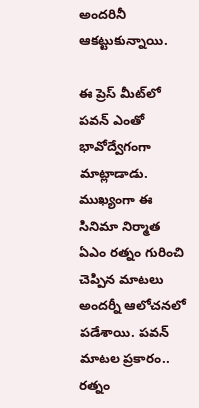అందరినీ ఆకట్టుకున్నాయి.

ఈ ప్రెస్ మీట్‌లో పవన్ ఎంతో భావోద్వేగంగా మాట్లాడాడు. ముఖ్యంగా ఈ సినిమా నిర్మాత ఏఎం రత్నం గురించి చెప్పిన మాటలు అందర్నీ ఆలోచనలో పడేశాయి. పవన్ మాటల ప్రకారం.. రత్నం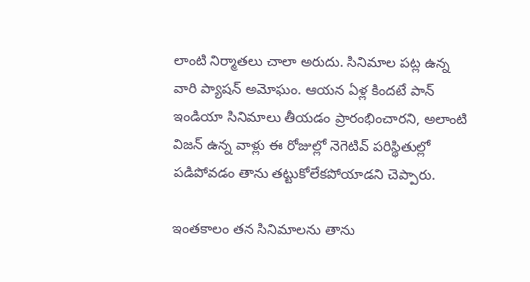లాంటి నిర్మాతలు చాలా అరుదు. సినిమాల పట్ల ఉన్న వారి ప్యాషన్ అమోఘం. ఆయన ఏళ్ల కిందటే పాన్ ఇండియా సినిమాలు తీయడం ప్రారంభించారని, అలాంటి విజన్ ఉన్న వాళ్లు ఈ రోజుల్లో నెగెటివ్ పరిస్థితుల్లో పడిపోవడం తాను తట్టుకోలేకపోయాడని చెప్పారు.

ఇంతకాలం తన సినిమాలను తాను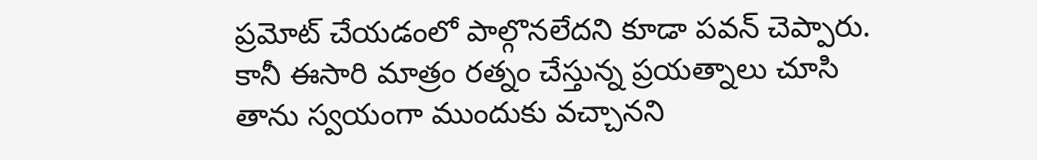ప్రమోట్ చేయడంలో పాల్గొనలేదని కూడా పవన్ చెప్పారు. కానీ ఈసారి మాత్రం రత్నం చేస్తున్న ప్రయత్నాలు చూసి తాను స్వయంగా ముందుకు వచ్చానని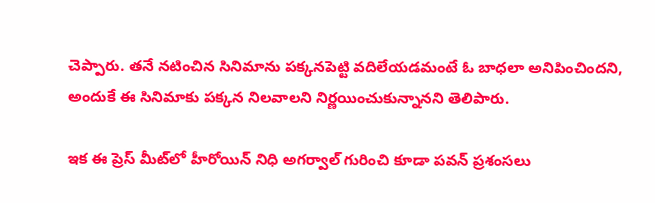చెప్పారు. తనే నటించిన సినిమాను పక్కనపెట్టి వదిలేయడమంటే ఓ బాధలా అనిపించిందని, అందుకే ఈ సినిమాకు పక్కన నిలవాలని నిర్ణయించుకున్నానని తెలిపారు.

ఇక ఈ ప్రెస్ మీట్‌లో హీరోయిన్ నిధి అగర్వాల్ గురించి కూడా పవన్ ప్రశంసలు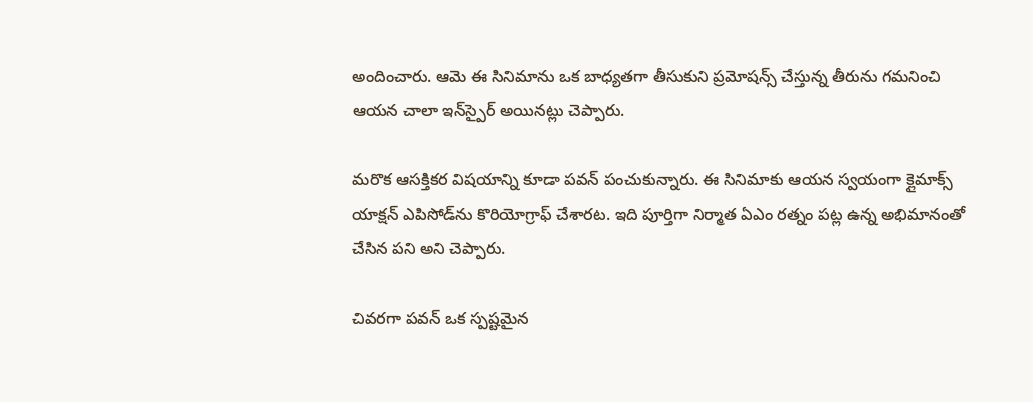అందించారు. ఆమె ఈ సినిమాను ఒక బాధ్యతగా తీసుకుని ప్రమోషన్స్ చేస్తున్న తీరును గమనించి ఆయన చాలా ఇన్‌స్పైర్ అయినట్లు చెప్పారు.

మరొక ఆసక్తికర విషయాన్ని కూడా పవన్ పంచుకున్నారు. ఈ సినిమాకు ఆయన స్వయంగా క్లైమాక్స్ యాక్షన్ ఎపిసోడ్‌ను కొరియోగ్రాఫ్ చేశారట. ఇది పూర్తిగా నిర్మాత ఏఎం రత్నం పట్ల ఉన్న అభిమానంతో చేసిన పని అని చెప్పారు.

చివరగా పవన్ ఒక స్పష్టమైన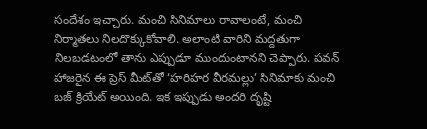సందేశం ఇచ్చారు. మంచి సినిమాలు రావాలంటే, మంచి నిర్మాతలు నిలదొక్కుకోవాలి. అలాంటి వారిని మద్దతుగా నిలబడటంలో తాను ఎప్పుడూ ముందుంటానని చెప్పారు. పవన్ హాజరైన ఈ ప్రెస్ మీట్‌తో ‘హరిహర వీరమల్లు’ సినిమాకు మంచి బజ్ క్రియేట్ అయింది. ఇక ఇప్పుడు అందరి దృష్టి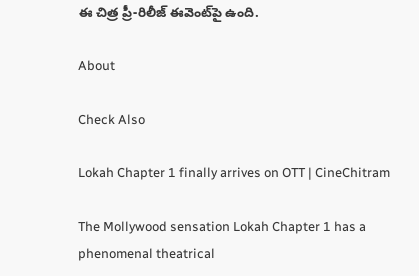ఈ చిత్ర ప్రీ-రిలీజ్ ఈవెంట్‌పై ఉంది.

About

Check Also

Lokah Chapter 1 finally arrives on OTT | CineChitram

The Mollywood sensation Lokah Chapter 1 has a phenomenal theatrical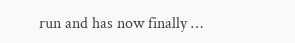run and has now finally …